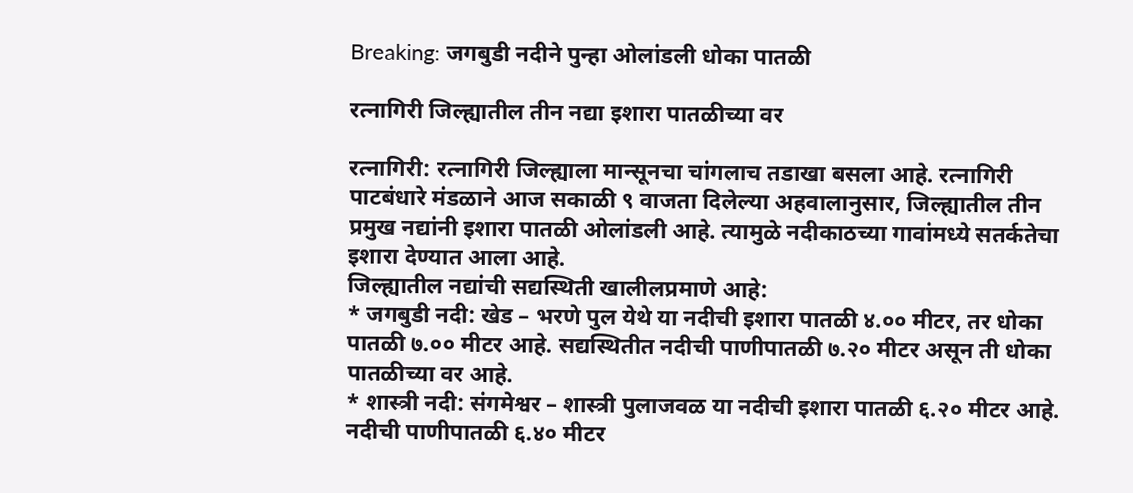Breaking: जगबुडी नदीने पुन्हा ओलांडली धोका पातळी

रत्नागिरी जिल्ह्यातील तीन नद्या इशारा पातळीच्या वर

रत्नागिरी: रत्नागिरी जिल्ह्याला मान्सूनचा चांगलाच तडाखा बसला आहे. रत्नागिरी पाटबंधारे मंडळाने आज सकाळी ९ वाजता दिलेल्या अहवालानुसार, जिल्ह्यातील तीन प्रमुख नद्यांनी इशारा पातळी ओलांडली आहे. त्यामुळे नदीकाठच्या गावांमध्ये सतर्कतेचा इशारा देण्यात आला आहे.
जिल्ह्यातील नद्यांची सद्यस्थिती खालीलप्रमाणे आहे:
* जगबुडी नदी: खेड – भरणे पुल येथे या नदीची इशारा पातळी ४.०० मीटर, तर धोका पातळी ७.०० मीटर आहे. सद्यस्थितीत नदीची पाणीपातळी ७.२० मीटर असून ती धोका पातळीच्या वर आहे.
* शास्त्री नदी: संगमेश्वर – शास्त्री पुलाजवळ या नदीची इशारा पातळी ६.२० मीटर आहे. नदीची पाणीपातळी ६.४० मीटर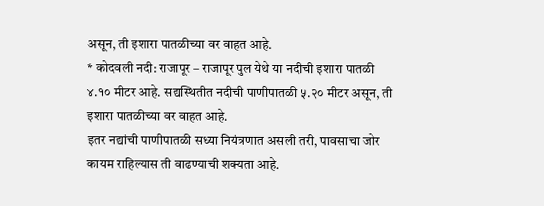असून, ती इशारा पातळीच्या वर वाहत आहे.
* कोदवली नदी: राजापूर – राजापूर पुल येथे या नदीची इशारा पातळी ४.१० मीटर आहे. सद्यस्थितीत नदीची पाणीपातळी ५.२० मीटर असून, ती इशारा पातळीच्या वर वाहत आहे.
इतर नद्यांची पाणीपातळी सध्या नियंत्रणात असली तरी, पावसाचा जोर कायम राहिल्यास ती वाढण्याची शक्यता आहे.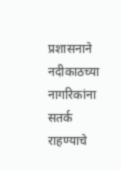प्रशासनाने नदीकाठच्या नागरिकांना सतर्क राहण्याचे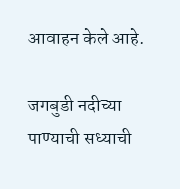आवाहन केले आहे.

जगबुडी नदीच्या पाण्याची सध्याची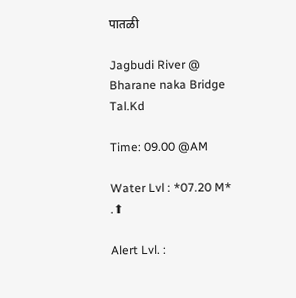पातळी

Jagbudi River @ Bharane naka Bridge Tal.Kd

Time: 09.00 @AM

Water Lvl : *07.20 M* .⬆

Alert Lvl. :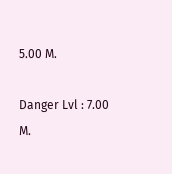5.00 M.

Danger Lvl : 7.00 M.